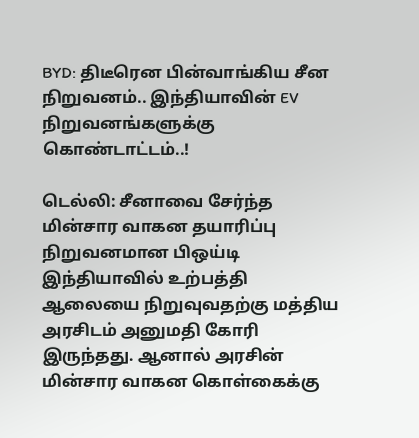BYD: திடீரென பின்வாங்கிய சீன நிறுவனம்.. இந்தியாவின் EV நிறுவனங்களுக்கு கொண்டாட்டம்..!

டெல்லி: சீனாவை சேர்ந்த மின்சார வாகன தயாரிப்பு நிறுவனமான பிஒய்டி இந்தியாவில் உற்பத்தி ஆலையை நிறுவுவதற்கு மத்திய அரசிடம் அனுமதி கோரி இருந்தது. ஆனால் அரசின் மின்சார வாகன கொள்கைக்கு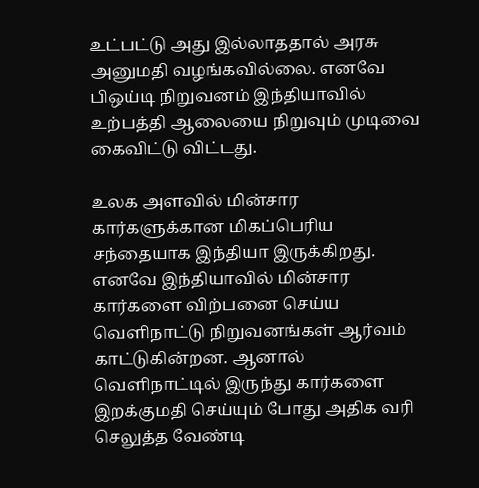உட்பட்டு அது இல்லாததால் அரசு அனுமதி வழங்கவில்லை. எனவே பிஒய்டி நிறுவனம் இந்தியாவில் உற்பத்தி ஆலையை நிறுவும் முடிவை கைவிட்டு விட்டது.

உலக அளவில் மின்சார கார்களுக்கான மிகப்பெரிய சந்தையாக இந்தியா இருக்கிறது. எனவே இந்தியாவில் மின்சார கார்களை விற்பனை செய்ய வெளிநாட்டு நிறுவனங்கள் ஆர்வம் காட்டுகின்றன. ஆனால் வெளிநாட்டில் இருந்து கார்களை இறக்குமதி செய்யும் போது அதிக வரி செலுத்த வேண்டி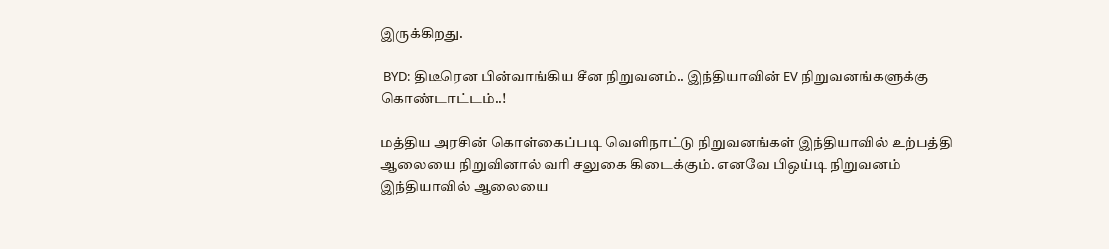இருக்கிறது.

 BYD: திடீரென பின்வாங்கிய சீன நிறுவனம்.. இந்தியாவின் EV நிறுவனங்களுக்கு கொண்டாட்டம்..!

மத்திய அரசின் கொள்கைப்படி வெளிநாட்டு நிறுவனங்கள் இந்தியாவில் உற்பத்தி ஆலையை நிறுவினால் வரி சலுகை கிடைக்கும். எனவே பிஒய்டி நிறுவனம் இந்தியாவில் ஆலையை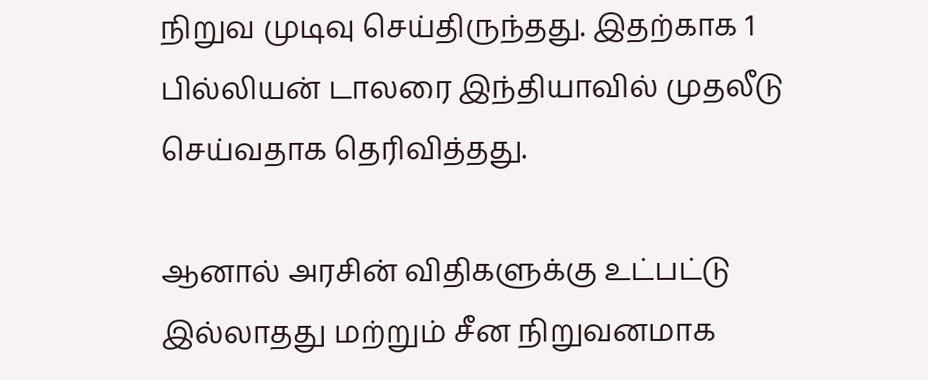நிறுவ முடிவு செய்திருந்தது. இதற்காக 1 பில்லியன் டாலரை இந்தியாவில் முதலீடு செய்வதாக தெரிவித்தது.

ஆனால் அரசின் விதிகளுக்கு உட்பட்டு இல்லாதது மற்றும் சீன நிறுவனமாக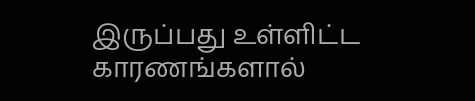இருப்பது உள்ளிட்ட காரணங்களால்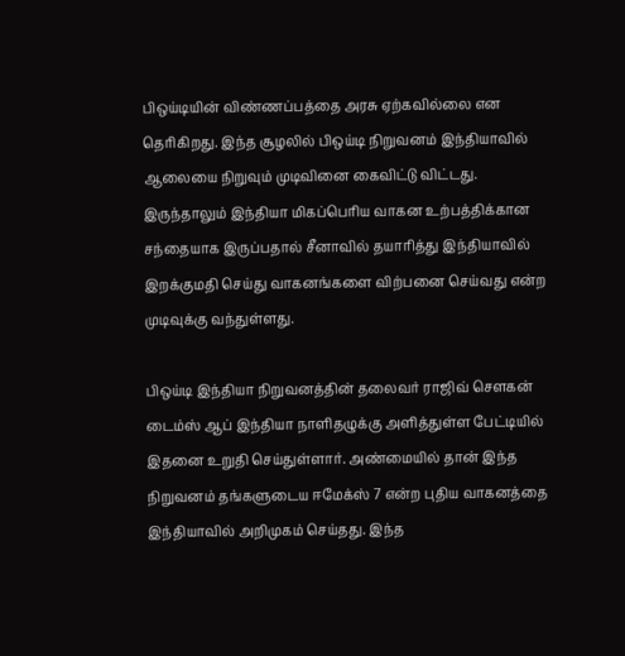பிஒய்டியின் விண்ணப்பத்தை அரசு ஏற்கவில்லை என தெரிகிறது. இந்த சூழலில் பிஒய்டி நிறுவனம் இந்தியாவில் ஆலையை நிறுவும் முடிவினை கைவிட்டு விட்டது. இருந்தாலும் இந்தியா மிகப்பெரிய வாகன உற்பத்திக்கான சந்தையாக இருப்பதால் சீனாவில் தயாரித்து இந்தியாவில் இறக்குமதி செய்து வாகனங்களை விற்பனை செய்வது என்ற முடிவுக்கு வந்துள்ளது.

பிஒய்டி இந்தியா நிறுவனத்தின் தலைவர் ராஜிவ் சௌகன் டைம்ஸ் ஆப் இந்தியா நாளிதழுக்கு அளித்துள்ள பேட்டியில் இதனை உறுதி செய்துள்ளார். அண்மையில் தான் இந்த நிறுவனம் தங்களுடைய ஈமேக்ஸ் 7 என்ற புதிய வாகனத்தை இந்தியாவில் அறிமுகம் செய்தது. இந்த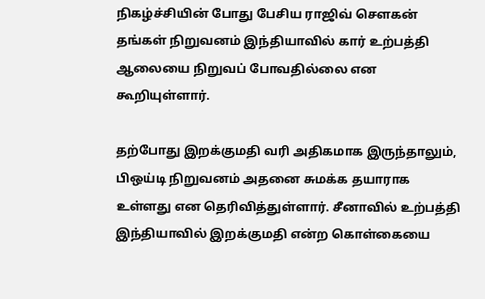நிகழ்ச்சியின் போது பேசிய ராஜிவ் சௌகன் தங்கள் நிறுவனம் இந்தியாவில் கார் உற்பத்தி ஆலையை நிறுவப் போவதில்லை என கூறியுள்ளார்.

தற்போது இறக்குமதி வரி அதிகமாக இருந்தாலும், பிஒய்டி நிறுவனம் அதனை சுமக்க தயாராக உள்ளது என தெரிவித்துள்ளார். சீனாவில் உற்பத்தி இந்தியாவில் இறக்குமதி என்ற கொள்கையை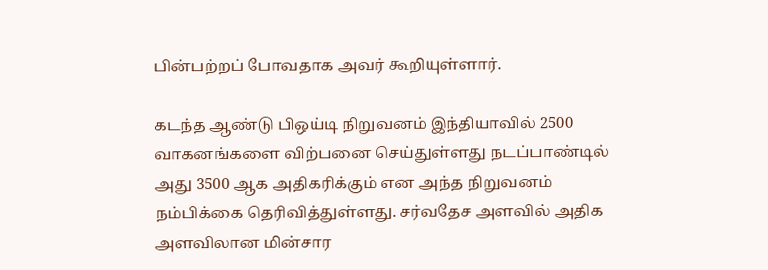பின்பற்றப் போவதாக அவர் கூறியுள்ளார்.

கடந்த ஆண்டு பிஒய்டி நிறுவனம் இந்தியாவில் 2500 வாகனங்களை விற்பனை செய்துள்ளது நடப்பாண்டில் அது 3500 ஆக அதிகரிக்கும் என அந்த நிறுவனம் நம்பிக்கை தெரிவித்துள்ளது. சர்வதேச அளவில் அதிக அளவிலான மின்சார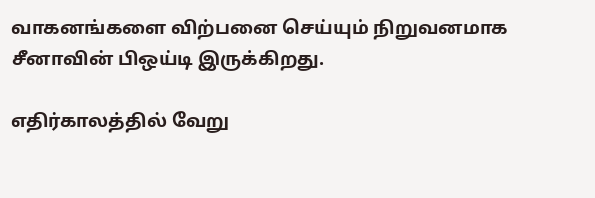வாகனங்களை விற்பனை செய்யும் நிறுவனமாக சீனாவின் பிஒய்டி இருக்கிறது.

எதிர்காலத்தில் வேறு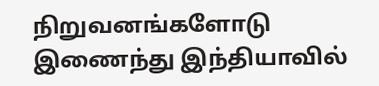நிறுவனங்களோடு இணைந்து இந்தியாவில்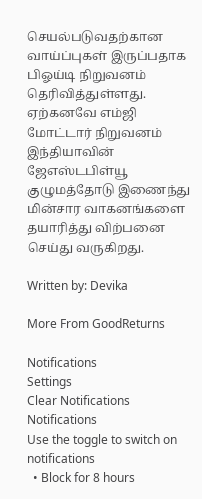செயல்படுவதற்கான வாய்ப்புகள் இருப்பதாக பிஓய்டி நிறுவனம் தெரிவித்துள்ளது. ஏற்கனவே எம்ஜி மோட்டார் நிறுவனம் இந்தியாவின் ஜேஎஸ்டபிள்யூ குழுமத்தோடு இணைந்து மின்சார வாகனங்களை தயாரித்து விற்பனை செய்து வருகிறது.

Written by: Devika

More From GoodReturns

Notifications
Settings
Clear Notifications
Notifications
Use the toggle to switch on notifications
  • Block for 8 hours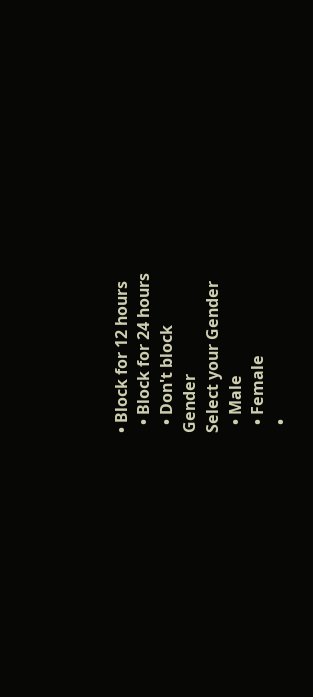• Block for 12 hours
  • Block for 24 hours
  • Don't block
Gender
Select your Gender
  • Male
  • Female
  •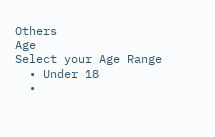Others
Age
Select your Age Range
  • Under 18
  •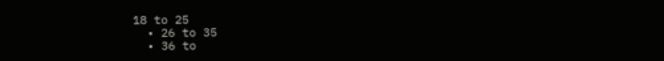18 to 25
  • 26 to 35
  • 36 to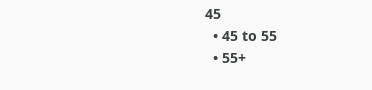45
  • 45 to 55
  • 55+